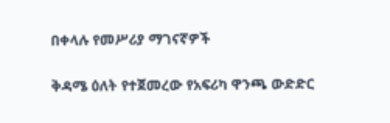በቀላሉ የመሥሪያ ማገናኛዎች

ቅዳሜ ዕለት የተጀመረው የአፍሪካ ዋንጫ ውድድር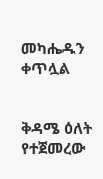መካሔዱን ቀጥሏል


ቅዳሜ ዕለት የተጀመረው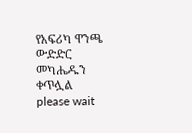የአፍሪካ ዋንጫ ውድድር መካሔዱን ቀጥሏል
please wait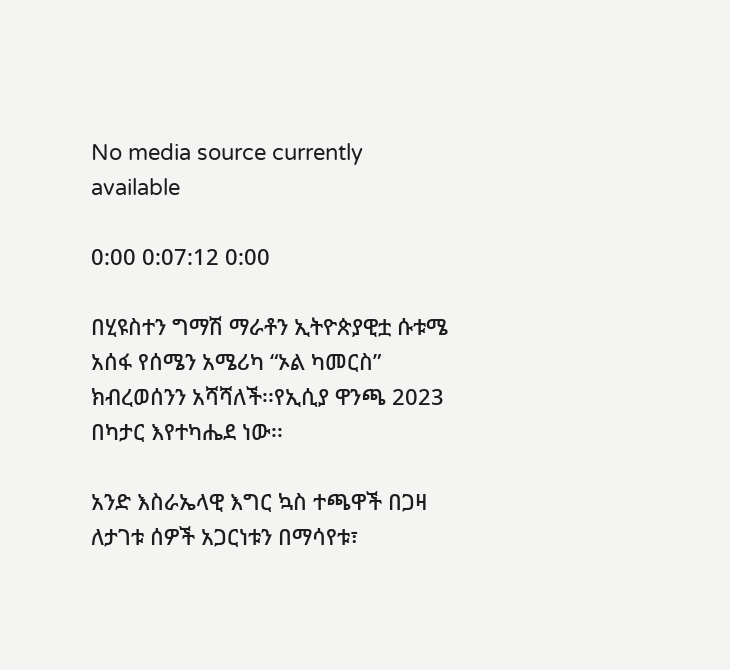No media source currently available

0:00 0:07:12 0:00

በሂዩስተን ግማሽ ማራቶን ኢትዮጵያዊቷ ሱቱሜ አሰፋ የሰሜን አሜሪካ “ኦል ካመርስ” ክብረወሰንን አሻሻለች፡፡የኢሲያ ዋንጫ 2023 በካታር እየተካሔደ ነው፡፡

አንድ እስራኤላዊ እግር ኳስ ተጫዋች በጋዛ ለታገቱ ሰዎች አጋርነቱን በማሳየቱ፣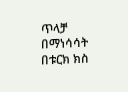ጥላቻ በማነሳሳት በቱርክ ክስ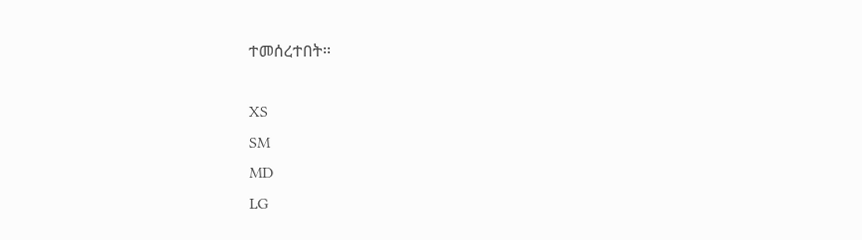ተመሰረተበት፡፡

XS
SM
MD
LG